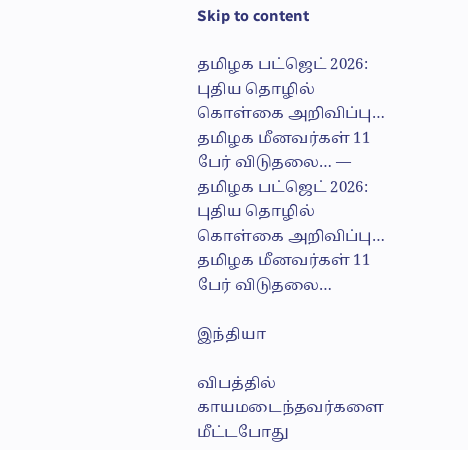Skip to content

தமிழக பட்ஜெட் 2026: புதிய தொழில் கொள்கை அறிவிப்பு… தமிழக மீனவர்கள் 11 பேர் விடுதலை… — தமிழக பட்ஜெட் 2026: புதிய தொழில் கொள்கை அறிவிப்பு… தமிழக மீனவர்கள் 11 பேர் விடுதலை…

இந்தியா

விபத்தில் காயமடைந்தவர்களை மீட்டபோது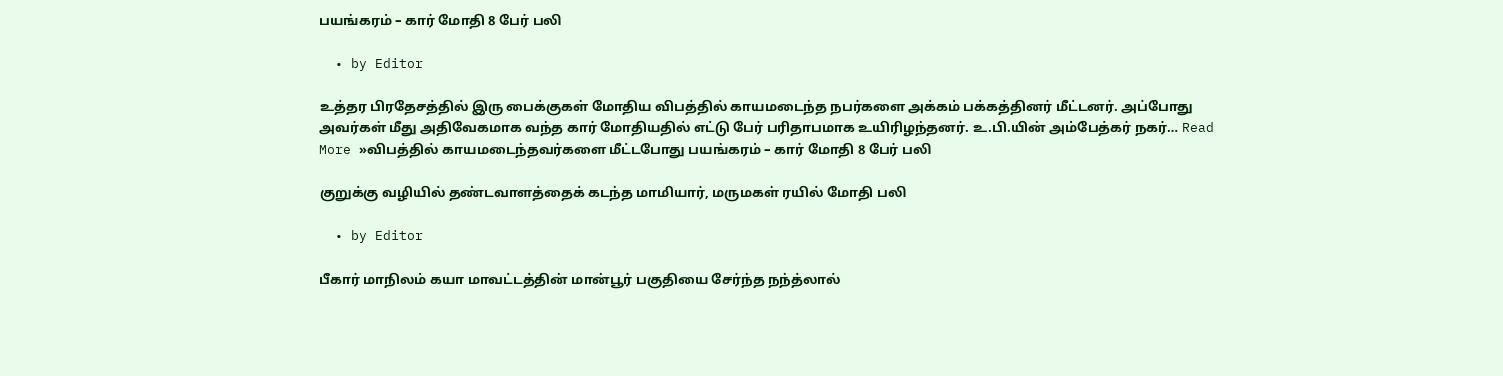பயங்கரம் – கார் மோதி 8 பேர் பலி

  • by Editor

உத்தர பிரதேசத்தில் இரு பைக்குகள் மோதிய விபத்தில் காயமடைந்த நபர்களை அக்கம் பக்கத்தினர் மீட்டனர். அப்போது அவர்கள் மீது அதிவேகமாக வந்த கார் மோதியதில் எட்டு பேர் பரிதாபமாக உயிரிழந்தனர். உ.பி.யின் அம்பேத்கர் நகர்… Read More »விபத்தில் காயமடைந்தவர்களை மீட்டபோது பயங்கரம் – கார் மோதி 8 பேர் பலி

குறுக்கு வழியில் தண்டவாளத்தைக் கடந்த மாமியார், மருமகள் ரயில் மோதி பலி

  • by Editor

பீகார் மாநிலம் கயா மாவட்டத்தின் மான்பூர் பகுதியை சேர்ந்த நந்த்லால்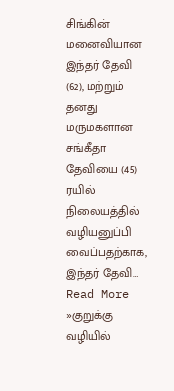சிங்கின் மனைவியான இந்தர் தேவி (62), மற்றும் தனது மருமகளான சங்கீதா தேவியை (45) ரயில் நிலையத்தில் வழியனுப்பி வைப்பதற்காக, இந்தர் தேவி… Read More »குறுக்கு வழியில்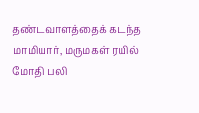தண்டவாளத்தைக் கடந்த மாமியார், மருமகள் ரயில் மோதி பலி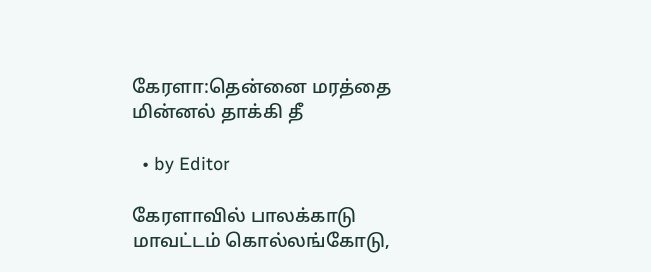கேரளா:தென்னை மரத்தை மின்னல் தாக்கி தீ

  • by Editor

கேரளாவில் பாலக்காடு மாவட்டம் கொல்லங்கோடு,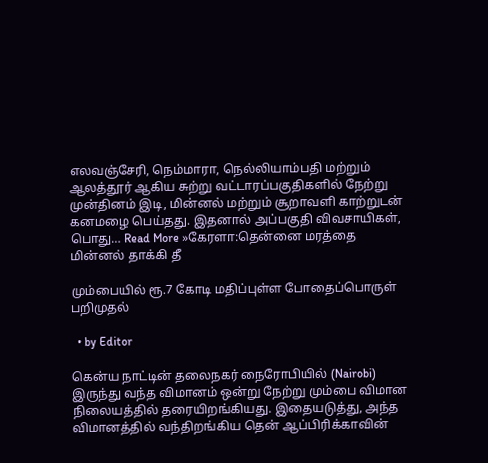எலவஞ்சேரி, நெம்மாரா, நெல்லியாம்பதி மற்றும் ஆலத்தூர் ஆகிய சுற்று வட்டாரப்பகுதிகளில் நேற்று முன்தினம் இடி, மின்னல் மற்றும் சூறாவளி காற்றுடன் கனமழை பெய்தது. இதனால் அப்பகுதி விவசாயிகள், பொது… Read More »கேரளா:தென்னை மரத்தை மின்னல் தாக்கி தீ

மும்பையில் ரூ.7 கோடி மதிப்புள்ள போதைப்பொருள் பறிமுதல்

  • by Editor

கென்ய நாட்டின் தலைநகர் நைரோபியில் (Nairobi) இருந்து வந்த விமானம் ஒன்று நேற்று மும்பை விமான நிலையத்தில் தரையிறங்கியது. இதையடுத்து, அந்த விமானத்தில் வந்திறங்கிய தென் ஆப்பிரிக்காவின்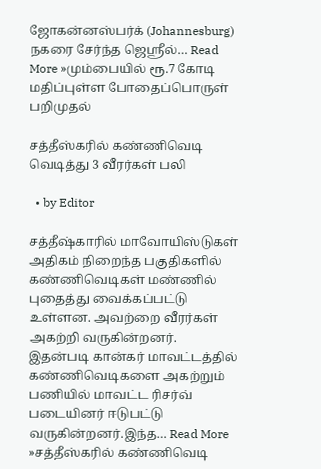ஜோகன்னஸ்பர்க் (Johannesburg) நகரை சேர்ந்த ஜெஸ்ரீல்… Read More »மும்பையில் ரூ.7 கோடி மதிப்புள்ள போதைப்பொருள் பறிமுதல்

சத்தீஸ்கரில் கண்ணிவெடி வெடித்து 3 வீரர்கள் பலி

  • by Editor

சத்தீஷ்காரில் மாவோயிஸ்டுகள் அதிகம் நிறைந்த பகுதிகளில் கண்ணிவெடிகள் மண்ணில் புதைத்து வைக்கப்பட்டு உள்ளன. அவற்றை வீரர்கள் அகற்றி வருகின்றனர். இதன்படி கான்கர் மாவட்டத்தில் கண்ணிவெடிகளை அகற்றும் பணியில் மாவட்ட ரிசர்வ் படையினர் ஈடுபட்டு வருகின்றனர்.இந்த… Read More »சத்தீஸ்கரில் கண்ணிவெடி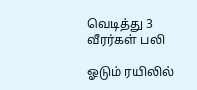வெடித்து 3 வீரர்கள் பலி

ஓடும் ரயிலில்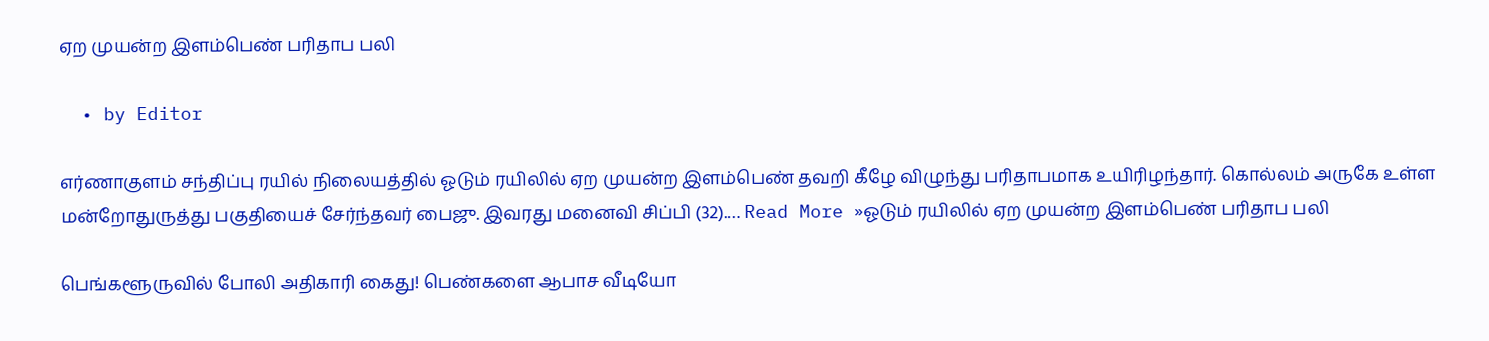ஏற முயன்ற இளம்பெண் பரிதாப பலி

  • by Editor

எர்ணாகுளம் சந்திப்பு ரயில் நிலையத்தில் ஓடும் ரயிலில் ஏற முயன்ற இளம்பெண் தவறி கீழே விழுந்து பரிதாபமாக உயிரிழந்தார். கொல்லம் அருகே உள்ள மன்றோதுருத்து பகுதியைச் சேர்ந்தவர் பைஜு. இவரது மனைவி சிப்பி (32).… Read More »ஓடும் ரயிலில் ஏற முயன்ற இளம்பெண் பரிதாப பலி

பெங்களூருவில் போலி அதிகாரி கைது! பெண்களை ஆபாச வீடியோ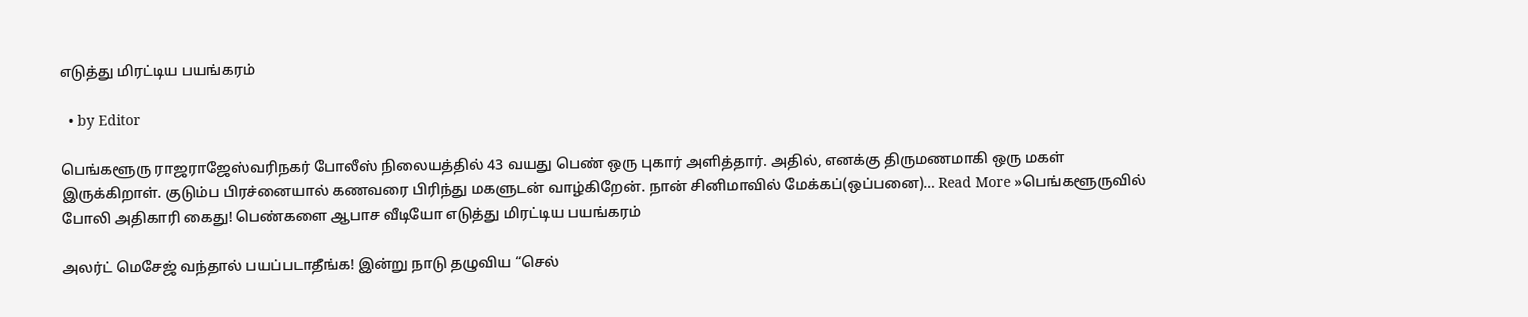எடுத்து மிரட்டிய பயங்கரம்

  • by Editor

பெங்களூரு ராஜராஜேஸ்வரிநகர் போலீஸ் நிலையத்தில் 43 வயது பெண் ஒரு புகார் அளித்தார். அதில், எனக்கு திருமணமாகி ஒரு மகள் இருக்கிறாள். குடும்ப பிரச்னையால் கணவரை பிரிந்து மகளுடன் வாழ்கிறேன். நான் சினிமாவில் மேக்கப்(ஒப்பனை)… Read More »பெங்களூருவில் போலி அதிகாரி கைது! பெண்களை ஆபாச வீடியோ எடுத்து மிரட்டிய பயங்கரம்

அலர்ட் மெசேஜ் வந்தால் பயப்படாதீங்க! இன்று நாடு தழுவிய “செல்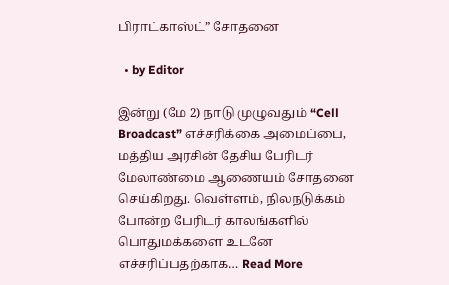பிராட்காஸ்ட்” சோதனை

  • by Editor

இன்று (மே 2) நாடு முழுவதும் “Cell Broadcast” எச்சரிக்கை அமைப்பை, மத்திய அரசின் தேசிய பேரிடர் மேலாண்மை ஆணையம் சோதனை செய்கிறது. வெள்ளம், நிலநடுக்கம் போன்ற பேரிடர் காலங்களில் பொதுமக்களை உடனே எச்சரிப்பதற்காக… Read More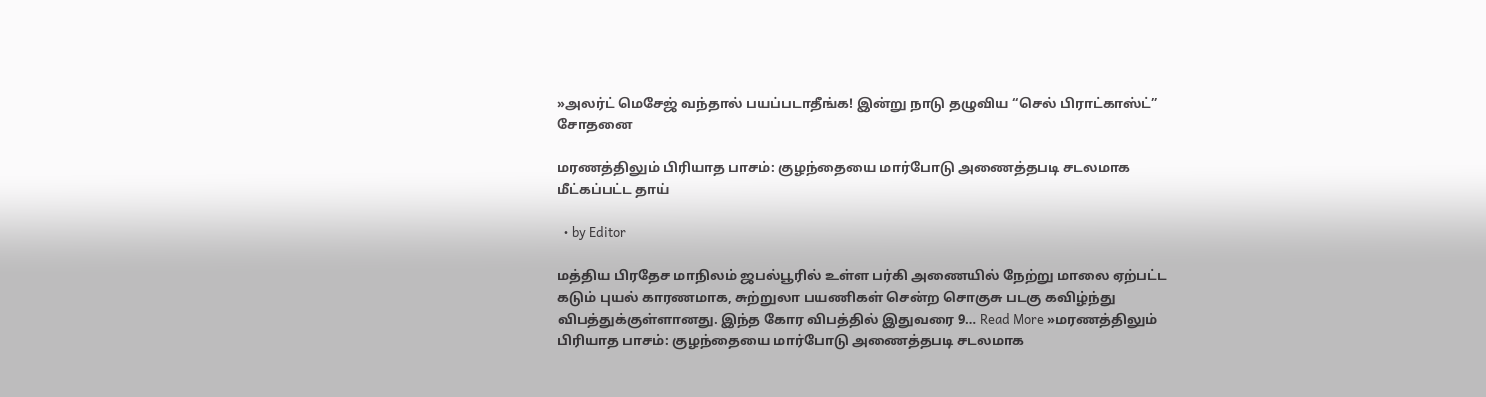»அலர்ட் மெசேஜ் வந்தால் பயப்படாதீங்க! இன்று நாடு தழுவிய “செல் பிராட்காஸ்ட்” சோதனை

மரணத்திலும் பிரியாத பாசம்: குழந்தையை மார்போடு அணைத்தபடி சடலமாக மீட்கப்பட்ட தாய்

  • by Editor

மத்திய பிரதேச மாநிலம் ஜபல்பூரில் உள்ள பர்கி அணையில் நேற்று மாலை ஏற்பட்ட கடும் புயல் காரணமாக, சுற்றுலா பயணிகள் சென்ற சொகுசு படகு கவிழ்ந்து விபத்துக்குள்ளானது. இந்த கோர விபத்தில் இதுவரை 9… Read More »மரணத்திலும் பிரியாத பாசம்: குழந்தையை மார்போடு அணைத்தபடி சடலமாக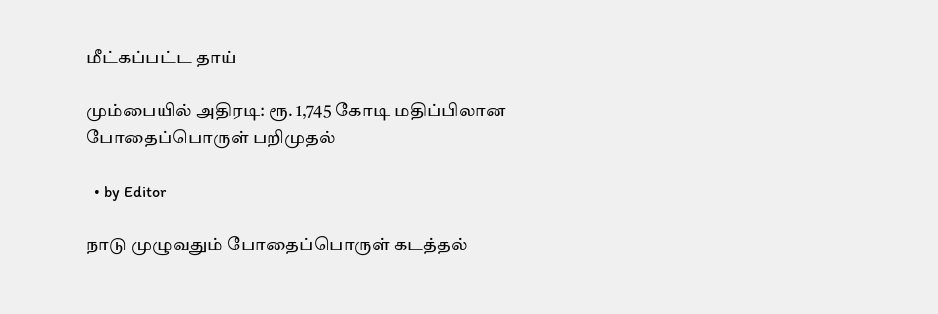மீட்கப்பட்ட தாய்

மும்பையில் அதிரடி: ரூ. 1,745 கோடி மதிப்பிலான போதைப்பொருள் பறிமுதல்

  • by Editor

நாடு முழுவதும் போதைப்பொருள் கடத்தல்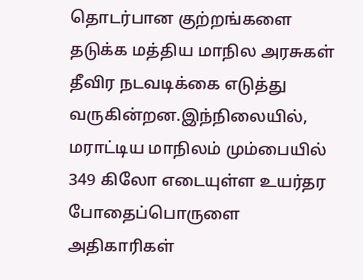தொடர்பான குற்றங்களை தடுக்க மத்திய மாநில அரசுகள் தீவிர நடவடிக்கை எடுத்து வருகின்றன.இந்நிலையில், மராட்டிய மாநிலம் மும்பையில் 349 கிலோ எடையுள்ள உயர்தர போதைப்பொருளை அதிகாரிகள்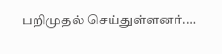பறிமுதல் செய்துள்ளனர்.…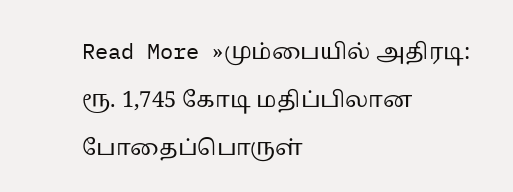Read More »மும்பையில் அதிரடி: ரூ. 1,745 கோடி மதிப்பிலான போதைப்பொருள்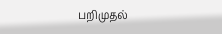பறிமுதல்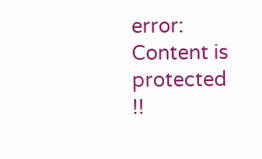error: Content is protected !!